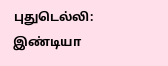புதுடெல்லி: இண்டியா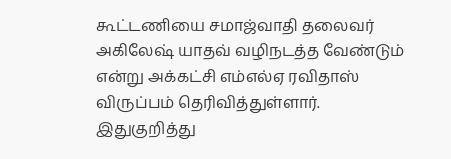கூட்டணியை சமாஜ்வாதி தலைவர் அகிலேஷ் யாதவ் வழிநடத்த வேண்டும் என்று அக்கட்சி எம்எல்ஏ ரவிதாஸ் விருப்பம் தெரிவித்துள்ளார்.
இதுகுறித்து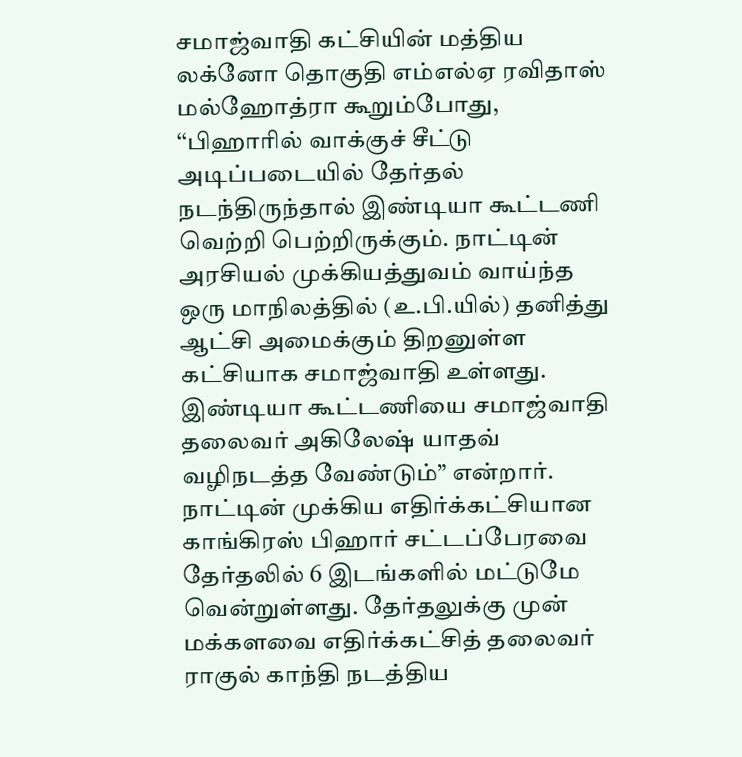சமாஜ்வாதி கட்சியின் மத்திய லக்னோ தொகுதி எம்எல்ஏ ரவிதாஸ் மல்ஹோத்ரா கூறும்போது, ‘‘பிஹாரில் வாக்குச் சீட்டு அடிப்படையில் தேர்தல் நடந்திருந்தால் இண்டியா கூட்டணி வெற்றி பெற்றிருக்கும். நாட்டின் அரசியல் முக்கியத்துவம் வாய்ந்த ஒரு மாநிலத்தில் (உ.பி.யில்) தனித்து ஆட்சி அமைக்கும் திறனுள்ள கட்சியாக சமாஜ்வாதி உள்ளது. இண்டியா கூட்டணியை சமாஜ்வாதி தலைவர் அகிலேஷ் யாதவ் வழிநடத்த வேண்டும்” என்றார்.
நாட்டின் முக்கிய எதிர்க்கட்சியான காங்கிரஸ் பிஹார் சட்டப்பேரவை தேர்தலில் 6 இடங்களில் மட்டுமே வென்றுள்ளது. தேர்தலுக்கு முன் மக்களவை எதிர்க்கட்சித் தலைவர் ராகுல் காந்தி நடத்திய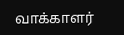வாக்காளர்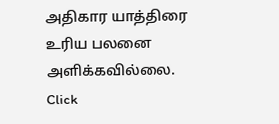அதிகார யாத்திரை உரிய பலனை அளிக்கவில்லை.
Click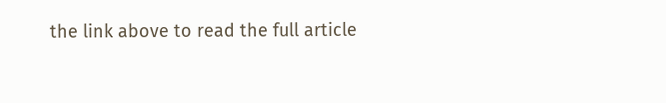the link above to read the full article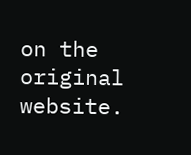on the original website.